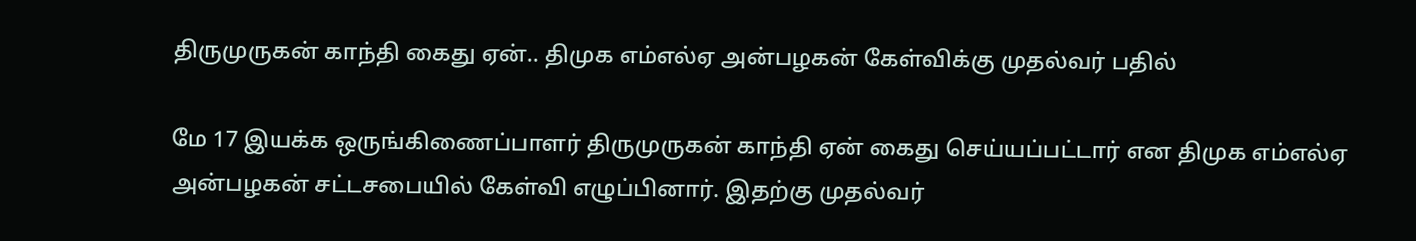திருமுருகன் காந்தி கைது ஏன்.. திமுக எம்எல்ஏ அன்பழகன் கேள்விக்கு முதல்வர் பதில்

மே 17 இயக்க ஒருங்கிணைப்பாளர் திருமுருகன் காந்தி ஏன் கைது செய்யப்பட்டார் என திமுக எம்எல்ஏ அன்பழகன் சட்டசபையில் கேள்வி எழுப்பினார். இதற்கு முதல்வர்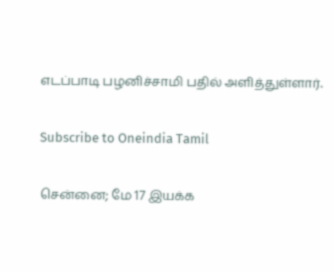எடப்பாடி பழனிச்சாமி பதில் அளித்துள்ளார்.

Subscribe to Oneindia Tamil

சென்னை; மே 17 இயக்க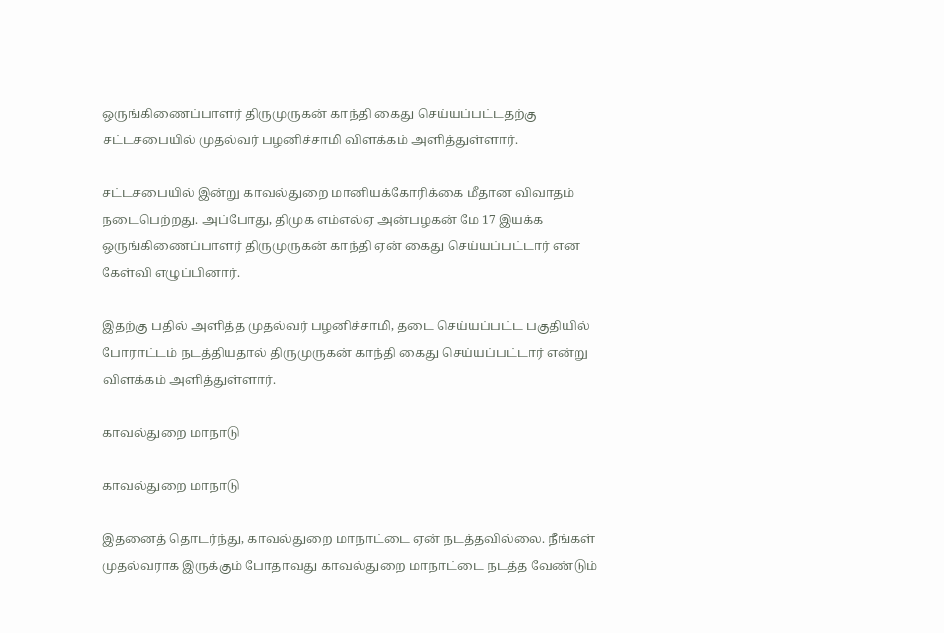ஒருங்கிணைப்பாளர் திருமுருகன் காந்தி கைது செய்யப்பட்டதற்கு சட்டசபையில் முதல்வர் பழனிச்சாமி விளக்கம் அளித்துள்ளார்.

சட்டசபையில் இன்று காவல்துறை மானியக்கோரிக்கை மீதான விவாதம் நடைபெற்றது. அப்போது, திமுக எம்எல்ஏ அன்பழகன் மே 17 இயக்க ஒருங்கிணைப்பாளர் திருமுருகன் காந்தி ஏன் கைது செய்யப்பட்டார் என கேள்வி எழுப்பினார்.

இதற்கு பதில் அளித்த முதல்வர் பழனிச்சாமி, தடை செய்யப்பட்ட பகுதியில் போராட்டம் நடத்தியதால் திருமுருகன் காந்தி கைது செய்யப்பட்டார் என்று விளக்கம் அளித்துள்ளார்.

காவல்துறை மாநாடு

காவல்துறை மாநாடு

இதனைத் தொடர்ந்து, காவல்துறை மாநாட்டை ஏன் நடத்தவில்லை. நீங்கள் முதல்வராக இருக்கும் போதாவது காவல்துறை மாநாட்டை நடத்த வேண்டும்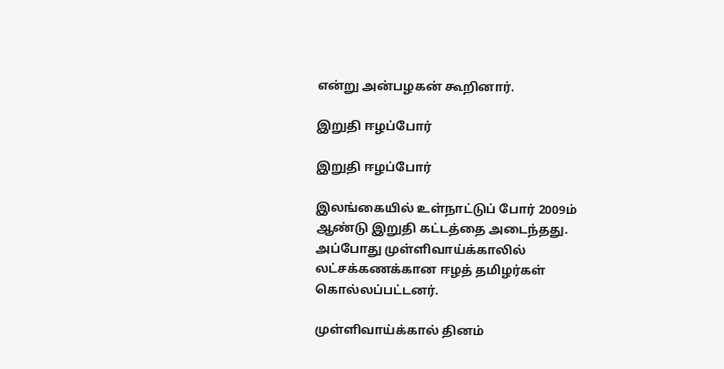என்று அன்பழகன் கூறினார்.

இறுதி ஈழப்போர்

இறுதி ஈழப்போர்

இலங்கையில் உள்நாட்டுப் போர் 2009ம் ஆண்டு இறுதி கட்டத்தை அடைந்தது. அப்போது முள்ளிவாய்க்காலில் லட்சக்கணக்கான ஈழத் தமிழர்கள் கொல்லப்பட்டனர்.

முள்ளிவாய்க்கால் தினம்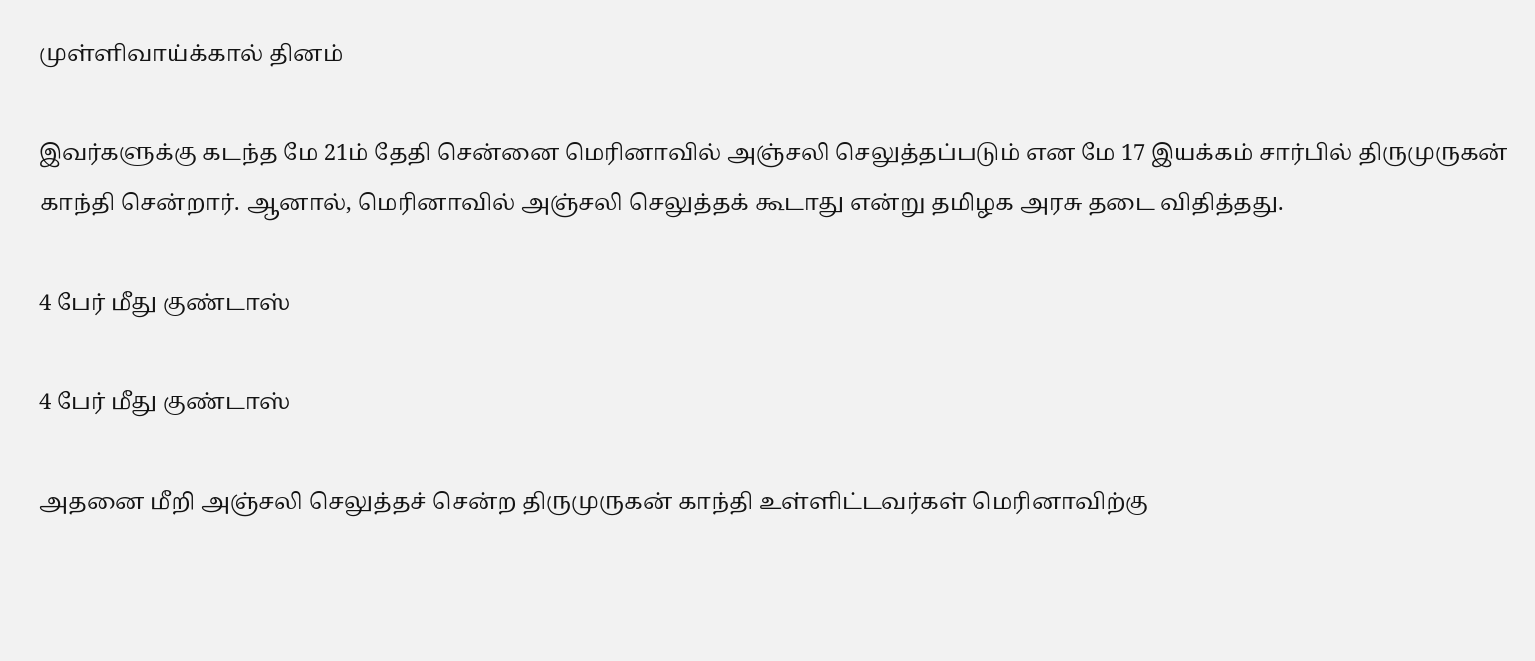முள்ளிவாய்க்கால் தினம்

இவர்களுக்கு கடந்த மே 21ம் தேதி சென்னை மெரினாவில் அஞ்சலி செலுத்தப்படும் என மே 17 இயக்கம் சார்பில் திருமுருகன் காந்தி சென்றார். ஆனால், மெரினாவில் அஞ்சலி செலுத்தக் கூடாது என்று தமிழக அரசு தடை விதித்தது.

4 பேர் மீது குண்டாஸ்

4 பேர் மீது குண்டாஸ்

அதனை மீறி அஞ்சலி செலுத்தச் சென்ற திருமுருகன் காந்தி உள்ளிட்டவர்கள் மெரினாவிற்கு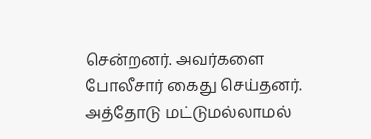சென்றனர். அவர்களை போலீசார் கைது செய்தனர். அத்தோடு மட்டுமல்லாமல்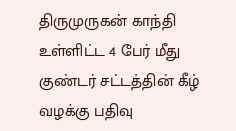திருமுருகன் காந்தி உள்ளிட்ட 4 பேர் மீது குண்டர் சட்டத்தின் கீழ் வழக்கு பதிவு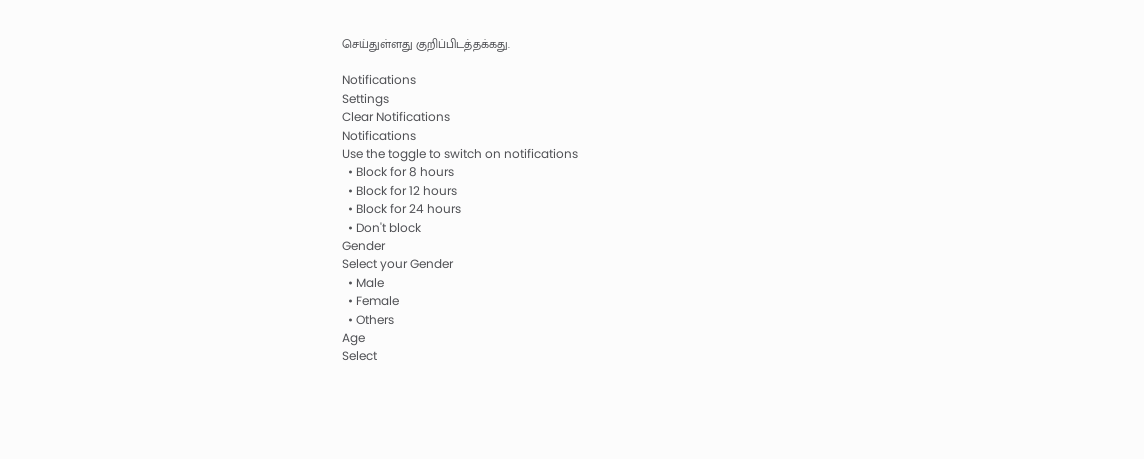செய்துள்ளது குறிப்பிடத்தக்கது.

Notifications
Settings
Clear Notifications
Notifications
Use the toggle to switch on notifications
  • Block for 8 hours
  • Block for 12 hours
  • Block for 24 hours
  • Don't block
Gender
Select your Gender
  • Male
  • Female
  • Others
Age
Select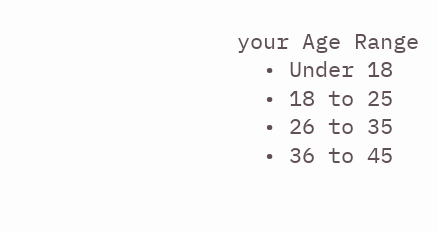your Age Range
  • Under 18
  • 18 to 25
  • 26 to 35
  • 36 to 45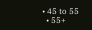• 45 to 55
  • 55+